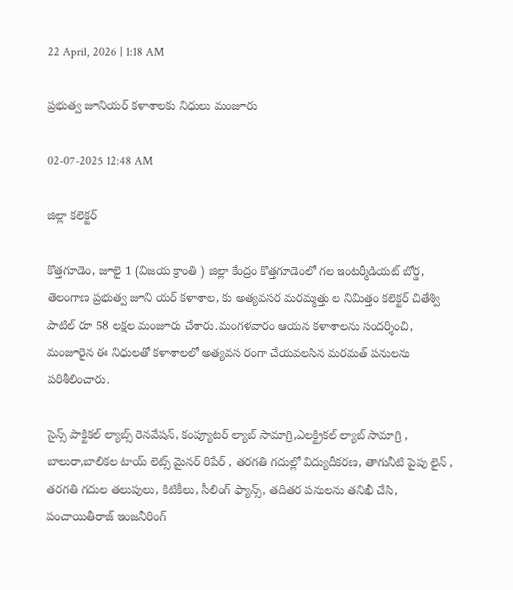22 April, 2026 | 1:18 AM

ప్రభుత్వ జూనియర్ కళాశాలకు నిధులు మంజూరు

02-07-2025 12:48 AM

జిల్లా కలెక్టర్

కొత్తగూడెం, జూలై 1 (విజయ క్రాంతి ) జిల్లా కేంద్రం కొత్తగూడెంలో గల ఇంటర్మీడియట్ బోర్డ, తెలంగాణ ప్రభుత్వ జూని యర్ కళాశాల, కు అత్యవసర మరమ్మత్తు ల నిమిత్తం కలెక్టర్ చితేశ్వి పాటిల్ రూ 58 లక్షల మంజూరు చేశారు.మంగళవారం ఆయన కళాశాలను సందర్శించి, మంజూరైన ఈ నిధులతో కళాశాలలో అత్యవస రంగా చేయవలసిన మరమత్ పనులను పరిశీలించారు.

సైన్స్ పాక్టికల్ ల్యాబ్స్ రెనవేషన్, కంప్యూటర్ ల్యాబ్ సామాగ్రి,ఎలక్ట్రికల్ ల్యాబ్ సామాగ్రి , బాలురా,బాలికల టాయ్ లెట్స్ మైనర్ రిపేర్ , తరగతి గదుల్లో విద్యుదీకరణ, తాగునీటి పైపు లైన్ , తరగతి గదుల తలుపులు, కిటికీలు, సీలింగ్ ఫ్యాన్స్, తదితర పనులను తనిఖీ చేసి, పంచాయితీరాజ్ ఇంజనీరింగ్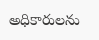అధికారులను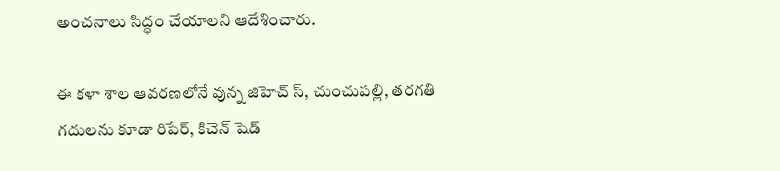అంచనాలు సిద్ధం చేయాలని ఆదేశించారు.

ఈ కళా శాల ఆవరణలోనే వున్న జిహెచ్ స్, చుంచుపల్లి, తరగతి గదులను కూడా రిపేర్, కిచెన్ షెడ్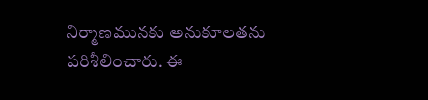నిర్మాణమునకు అనుకూలతను పరిశీలించారు. ఈ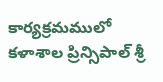కార్యక్రమములో కళాశాల ప్రిన్సిపాల్ శ్రీ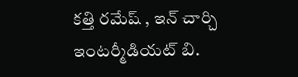కత్తి రమేష్ , ఇన్ చార్చి ఇంటర్మీడియట్ బి.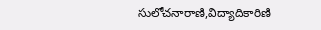సులోచనారాణి,విద్యాదికారిణి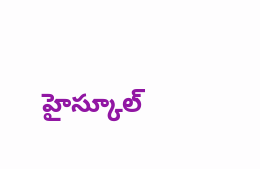హైస్కూల్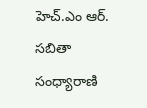హెచ్.ఎం ఆర్. సబితా సంధ్యారాణి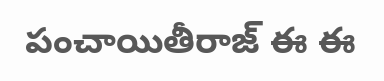పంచాయితీరాజ్ ఈ ఈ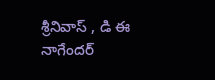శ్రీనివాస్ , డి ఈ నాగేందర్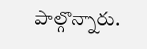పాల్గొన్నారు.